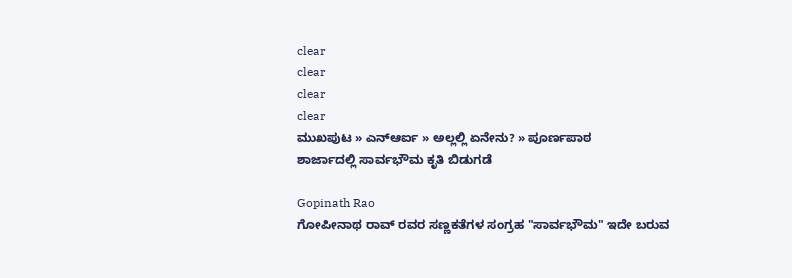clear
clear
clear
clear
ಮುಖಪುಟ » ಎನ್ಆರ್ಐ » ಅಲ್ಲಲ್ಲಿ ಏನೇನು? » ಪೂರ್ಣಪಾಠ
ಶಾರ್ಜಾದಲ್ಲಿ ಸಾರ್ವಭೌಮ ಕೃತಿ ಬಿಡುಗಡೆ

Gopinath Rao
ಗೋಪೀನಾಥ ರಾವ್ ರವರ ಸಣ್ಣಕತೆಗಳ ಸಂಗ್ರಹ "ಸಾರ್ವಭೌಮ" ಇದೇ ಬರುವ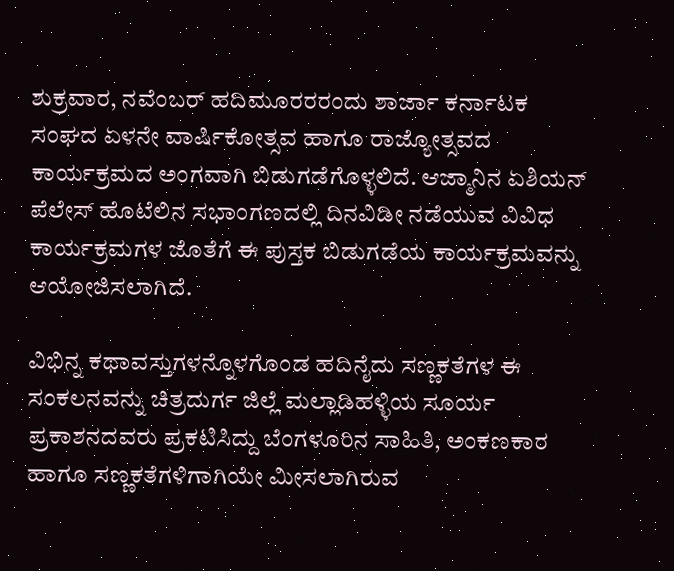ಶುಕ್ರವಾರ, ನವೆಂಬರ್ ಹದಿಮೂರರರಂದು ಶಾರ್ಜಾ ಕರ್ನಾಟಕ ಸಂಘದ ಏಳನೇ ವಾರ್ಷಿಕೋತ್ಸವ ಹಾಗೂ ರಾಜ್ಯೋತ್ಸವದ ಕಾರ್ಯಕ್ರಮದ ಅಂಗವಾಗಿ ಬಿಡುಗಡೆಗೊಳ್ಳಲಿದೆ. ಆಜ್ಮಾನಿನ ಏಶಿಯನ್ ಪೆಲೇಸ್ ಹೊಟೆಲಿನ ಸಭಾಂಗಣದಲ್ಲಿ ದಿನವಿಡೀ ನಡೆಯುವ ವಿವಿಧ ಕಾರ್ಯಕ್ರಮಗಳ ಜೊತೆಗೆ ಈ ಪುಸ್ತಕ ಬಿಡುಗಡೆಯ ಕಾರ್ಯಕ್ರಮವನ್ನು ಆಯೋಜಿಸಲಾಗಿದೆ.

ವಿಭಿನ್ನ ಕಥಾವಸ್ತುಗಳನ್ನೊಳಗೊಂಡ ಹದಿನೈದು ಸಣ್ಣಕತೆಗಳ ಈ ಸಂಕಲನವನ್ನು ಚಿತ್ರದುರ್ಗ ಜಿಲ್ಲೆ ಮಲ್ಲಾಡಿಹಳ್ಳಿಯ ಸೂರ್ಯ ಪ್ರಕಾಶನದವರು ಪ್ರಕಟಿಸಿದ್ದು ಬೆಂಗಳೂರಿನ ಸಾಹಿತಿ, ಅಂಕಣಕಾರ ಹಾಗೂ ಸಣ್ಣಕತೆಗಳಿಗಾಗಿಯೇ ಮೀಸಲಾಗಿರುವ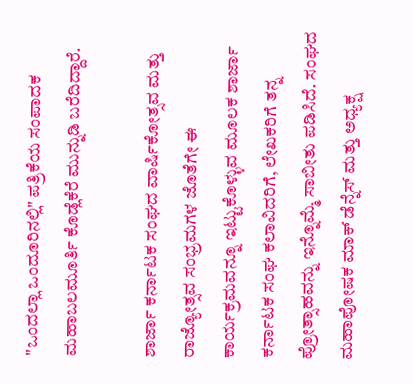"ಒಂದಲ್ಲಾ ಒಂದೂರಿನಲ್ಲಿ" ಪತ್ರಿಕೆಯ ಸಂಪಾದಕ ಮಹಾಬಲಮೂರ್ತಿ ಕೊಡ್ಲೆಕೆರೆ ಮುನ್ನುಡಿ ಬರೆದಿದ್ದಾರೆ.

ಶಾರ್ಜಾ ಕರ್ನಾಟಕ ಸಂಘದ ವಾರ್ಷಿಕೋತ್ಸವ ಮತ್ತು ರಾಜ್ಯೋತ್ಸವ ಸಂಭ್ರಮಗಳ ಜೊತೆಗೇ ಈ ಕಾರ್ಯಕ್ರಮವನ್ನೂ ಇಟ್ಟುಕೊಳ್ಳುವ ಮೂಲಕ ಶಾರ್ಜಾ ಕರ್ನಾಟಕ ಸಂಘ ಕಲಾವಿದರಿಗೆ, ಲೇಖಕರಿಗೆ ತನ್ನ ಪ್ರೋತ್ಸಾಹವನ್ನು ಇನ್ನೊಮ್ಮೆ ಸಾಬೀತು ಪಡಿಸಿದೆ. ಸಂಘದ ಮಹಾಪೋಷಕ ಮಾಕ್ ಡೆನ್ನೆಸ್ ಮತ್ತು ಅಧ್ಯಕ್ಷ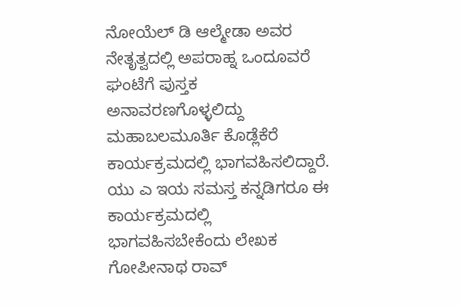ನೋಯೆಲ್ ಡಿ ಆಲ್ಮೇಡಾ ಅವರ ನೇತೃತ್ವದಲ್ಲಿ ಅಪರಾಹ್ನ ಒಂದೂವರೆ ಘಂಟೆಗೆ ಪುಸ್ತಕ ಅನಾವರಣಗೊಳ್ಳಲಿದ್ದು ಮಹಾಬಲಮೂರ್ತಿ ಕೊಡ್ಲೆಕೆರೆ ಕಾರ್ಯಕ್ರಮದಲ್ಲಿ ಭಾಗವಹಿಸಲಿದ್ದಾರೆ. ಯು ಎ ಇಯ ಸಮಸ್ತ ಕನ್ನಡಿಗರೂ ಈ ಕಾರ್ಯಕ್ರಮದಲ್ಲಿ ಭಾಗವಹಿಸಬೇಕೆಂದು ಲೇಖಕ ಗೋಪೀನಾಥ ರಾವ್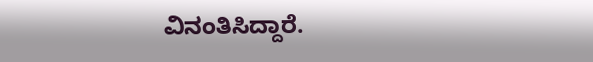ವಿನಂತಿಸಿದ್ದಾರೆ.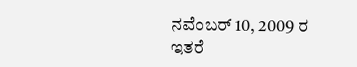ನವೆಂಬರ್ 10, 2009 ರ ಇತರೆ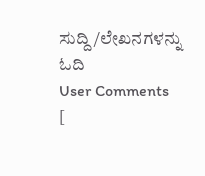ಸುದ್ದಿ/ಲೇಖನಗಳನ್ನು ಓದಿ
User Comments
[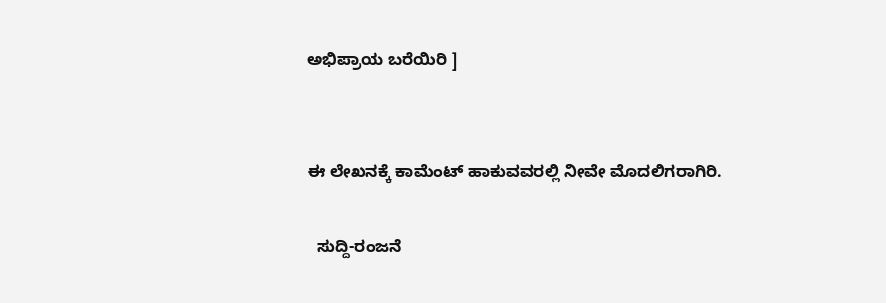ಅಭಿಪ್ರಾಯ ಬರೆಯಿರಿ ]


ಈ ಲೇಖನಕ್ಕೆ ಕಾಮೆಂಟ್ ಹಾಕುವವರಲ್ಲಿ ನೀವೇ ಮೊದಲಿಗರಾಗಿರಿ.

  ಸುದ್ದಿ-ರಂಜನೆ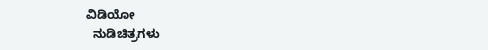ವಿಡಿಯೋ
  ನುಡಿಚಿತ್ರಗಳು